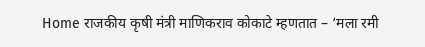Home राजकीय कृषी मंत्री माणिकराव कोकाटे म्हणतात – ‘मला रमी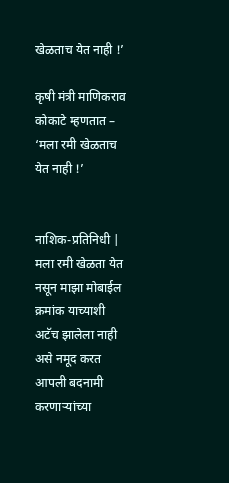खेळताच येत नाही !’

कृषी मंत्री माणिकराव कोकाटे म्हणतात – ‘मला रमी खेळताच येत नाही !’


नाशिक-प्रतिनिधी | मला रमी खेळता येत नसून माझा मोबाईल क्रमांक याच्याशी अटॅच झालेला नाही असे नमूद करत आपली बदनामी करणाऱ्यांच्या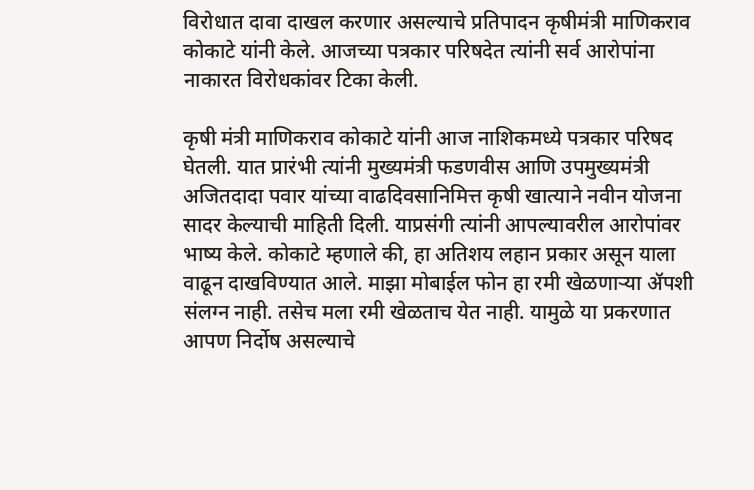विरोधात दावा दाखल करणार असल्याचे प्रतिपादन कृषीमंत्री माणिकराव कोकाटे यांनी केले. आजच्या पत्रकार परिषदेत त्यांनी सर्व आरोपांना नाकारत विरोधकांवर टिका केली.

कृषी मंत्री माणिकराव कोकाटे यांनी आज नाशिकमध्ये पत्रकार परिषद घेतली. यात प्रारंभी त्यांनी मुख्यमंत्री फडणवीस आणि उपमुख्यमंत्री अजितदादा पवार यांच्या वाढदिवसानिमित्त कृषी खात्याने नवीन योजना सादर केल्याची माहिती दिली. याप्रसंगी त्यांनी आपल्यावरील आरोपांवर भाष्य केले. कोकाटे म्हणाले की, हा अतिशय लहान प्रकार असून याला वाढून दाखविण्यात आले. माझा मोबाईल फोन हा रमी खेळणाऱ्या ॲपशी संलग्न नाही. तसेच मला रमी खेळताच येत नाही. यामुळे या प्रकरणात आपण निर्दोष असल्याचे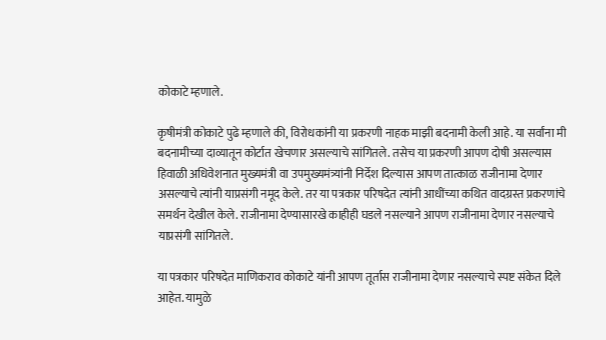कोकाटे म्हणाले.

कृषीमंत्री कोकाटे पुढे म्हणाले की, विरोधकांनी या प्रकरणी नाहक माझी बदनामी केली आहे. या सर्वांना मी बदनामीच्या दाव्यातून कोर्टात खेचणार असल्याचे सांगितले. तसेच या प्रकरणी आपण दोषी असल्यास हिवाळी अधिवेशनात मुख्यमंत्री वा उपमुख्यमंत्र्यांनी निर्देश दिल्यास आपण तात्काळ राजीनामा देणार असल्याचे त्यांनी याप्रसंगी नमूद केले. तर या पत्रकार परिषदेत त्यांनी आधींच्या कथित वादग्रस्त प्रकरणांचे समर्थन देखील केले. राजीनामा देण्यासारखे काहीही घडले नसल्याने आपण राजीनामा देणार नसल्याचे याप्रसंगी सांगितले.

या पत्रकार परिषदेत माणिकराव कोकाटे यांनी आपण तूर्तास राजीनामा देणार नसल्याचे स्पष्ट संकेत दिले आहेत. यामुळे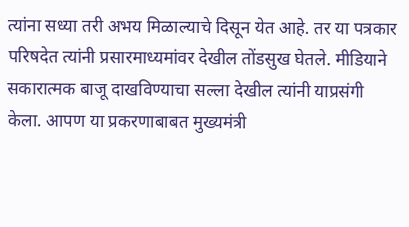त्यांना सध्या तरी अभय मिळाल्याचे दिसून येत आहे. तर या पत्रकार परिषदेत त्यांनी प्रसारमाध्यमांवर देखील तोंडसुख घेतले. मीडियाने सकारात्मक बाजू दाखविण्याचा सल्ला देखील त्यांनी याप्रसंगी केला. आपण या प्रकरणाबाबत मुख्यमंत्री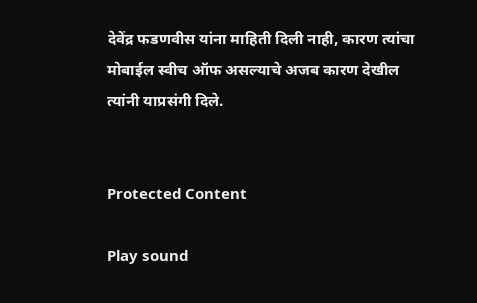देवेंद्र फडणवीस यांना माहिती दिली नाही, कारण त्यांचा मोबाईल स्वीच ऑफ असल्याचे अजब कारण देखील त्यांनी याप्रसंगी दिले.


Protected Content

Play sound